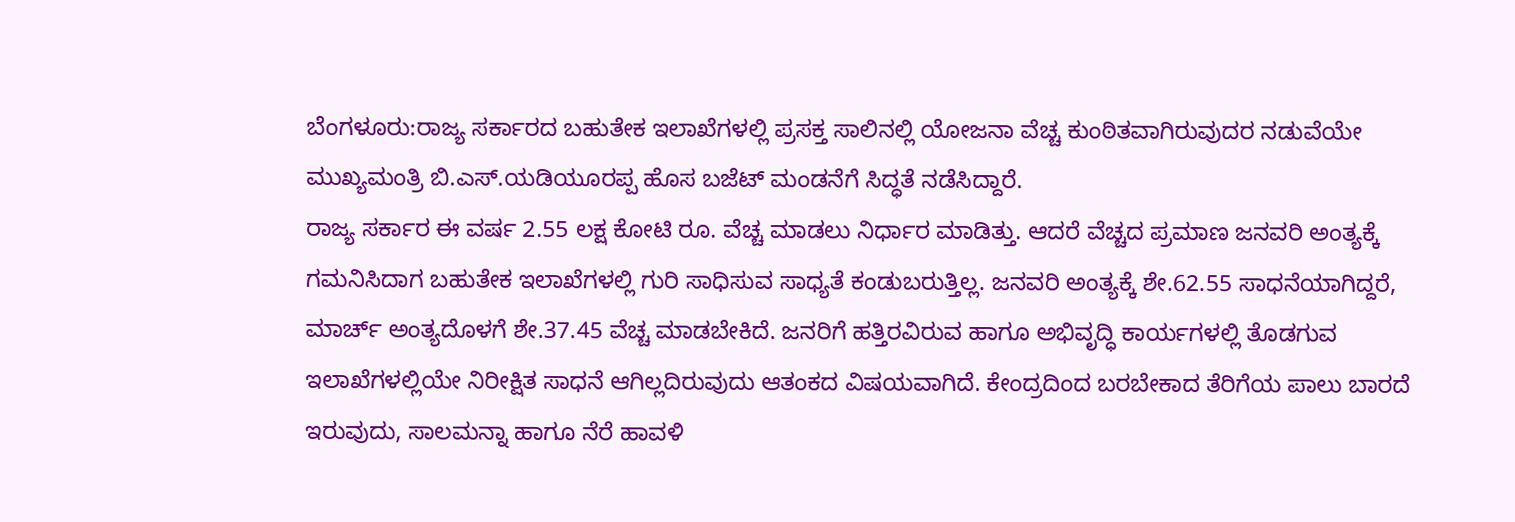ಬೆಂಗಳೂರು:ರಾಜ್ಯ ಸರ್ಕಾರದ ಬಹುತೇಕ ಇಲಾಖೆಗಳಲ್ಲಿ ಪ್ರಸಕ್ತ ಸಾಲಿನಲ್ಲಿ ಯೋಜನಾ ವೆಚ್ಚ ಕುಂಠಿತವಾಗಿರುವುದರ ನಡುವೆಯೇ ಮುಖ್ಯಮಂತ್ರಿ ಬಿ.ಎಸ್.ಯಡಿಯೂರಪ್ಪ ಹೊಸ ಬಜೆಟ್ ಮಂಡನೆಗೆ ಸಿದ್ಧತೆ ನಡೆಸಿದ್ದಾರೆ.
ರಾಜ್ಯ ಸರ್ಕಾರ ಈ ವರ್ಷ 2.55 ಲಕ್ಷ ಕೋಟಿ ರೂ. ವೆಚ್ಚ ಮಾಡಲು ನಿರ್ಧಾರ ಮಾಡಿತ್ತು. ಆದರೆ ವೆಚ್ಚದ ಪ್ರಮಾಣ ಜನವರಿ ಅಂತ್ಯಕ್ಕೆ ಗಮನಿಸಿದಾಗ ಬಹುತೇಕ ಇಲಾಖೆಗಳಲ್ಲಿ ಗುರಿ ಸಾಧಿಸುವ ಸಾಧ್ಯತೆ ಕಂಡುಬರುತ್ತಿಲ್ಲ. ಜನವರಿ ಅಂತ್ಯಕ್ಕೆ ಶೇ.62.55 ಸಾಧನೆಯಾಗಿದ್ದರೆ, ಮಾರ್ಚ್ ಅಂತ್ಯದೊಳಗೆ ಶೇ.37.45 ವೆಚ್ಚ ಮಾಡಬೇಕಿದೆ. ಜನರಿಗೆ ಹತ್ತಿರವಿರುವ ಹಾಗೂ ಅಭಿವೃದ್ಧಿ ಕಾರ್ಯಗಳಲ್ಲಿ ತೊಡಗುವ ಇಲಾಖೆಗಳಲ್ಲಿಯೇ ನಿರೀಕ್ಷಿತ ಸಾಧನೆ ಆಗಿಲ್ಲದಿರುವುದು ಆತಂಕದ ವಿಷಯವಾಗಿದೆ. ಕೇಂದ್ರದಿಂದ ಬರಬೇಕಾದ ತೆರಿಗೆಯ ಪಾಲು ಬಾರದೆ ಇರುವುದು, ಸಾಲಮನ್ನಾ ಹಾಗೂ ನೆರೆ ಹಾವಳಿ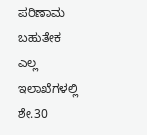ಪರಿಣಾಮ ಬಹುತೇಕ ಎಲ್ಲ ಇಲಾಖೆಗಳಲ್ಲಿ ಶೇ.30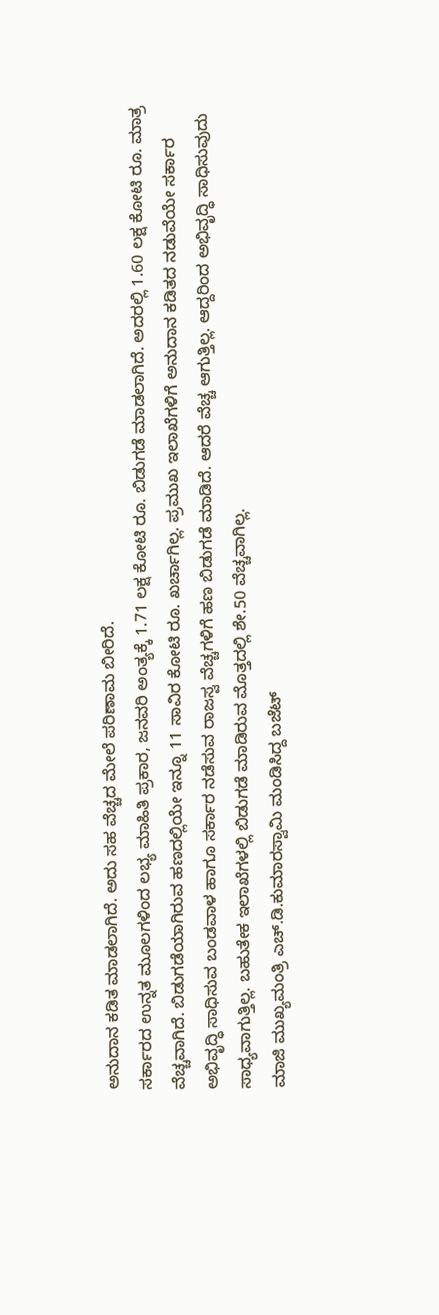ಅನುದಾನ ಕಡಿತ ಮಾಡಲಾಗಿದೆ. ಅದು ಸಹ ವೆಚ್ಚದ ಮೇಲೆ ಪರಿಣಾಮ ಬೀರಿದೆ.
ಸರ್ಕಾರದ ಉನ್ನತ ಮೂಲಗಳಿಂದ ಲಭ್ಯ ಮಾಹಿತಿ ಪ್ರಕಾರ, ಜನವರಿ ಅಂತ್ಯಕ್ಕೆ 1.71 ಲಕ್ಷ ಕೋಟಿ ರೂ. ಬಿಡುಗಡೆ ಮಾಡಲಾಗಿದೆ. ಅದರಲ್ಲಿ 1.60 ಲಕ್ಷ ಕೋಟಿ ರೂ. ಮಾತ್ರ ವೆಚ್ಚವಾಗಿದೆ. ಬಿಡುಗಡೆಯಾಗಿರುವ ಹಣದಲ್ಲಿಯೇ ಇನ್ನೂ 11 ಸಾವಿರ ಕೋಟಿ ರೂ. ಖರ್ಚಾಗಿಲ್ಲ. ಪ್ರಮುಖ ಇಲಾಖೆಗಳಿಗೆ ಅನುದಾನ ಕಡಿತದ ನಡುವೆಯೇ ಸರ್ಕಾರ ಅಭಿವೃದ್ಧಿ ಸಾಧಿಸುವ ಬಂಡವಾಳ ಹಾಗೂ ಸರ್ಕಾರ ನಡೆಸುವ ರಾಜಸ್ವ ವೆಚ್ಚಗಳಿಗೆ ಹಣ ಬಿಡುಗಡೆ ಮಾಡಿದೆ. ಆದರೆ ವೆಚ್ಚ ಆಗುತ್ತಿಲ್ಲ. ಆದ್ದರಿಂದ ಅಭಿವೃದ್ಧಿ ಸಾಧಿಸುವುದು ಸಾಧ್ಯವಾಗುತ್ತಿಲ್ಲ. ಬಹುತೇಕ ಇಲಾಖೆಗಳಲ್ಲಿ ಬಿಡುಗಡೆ ಮಾಡಿರುವ ಮೊತ್ತದಲ್ಲಿ ಶೇ.50 ವೆಚ್ಚವಾಗಿಲ್ಲ.
ಮಾಜಿ ಮುಖ್ಯಮಂತ್ರಿ ಎಚ್.ಡಿ.ಕುಮಾರಸ್ವಾಮಿ ಮಂಡಿಸಿದ್ದ ಬಜೆಟ್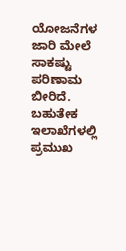ಯೋಜನೆಗಳ ಜಾರಿ ಮೇಲೆ ಸಾಕಷ್ಟು ಪರಿಣಾಮ ಬೀರಿದೆ. ಬಹುತೇಕ ಇಲಾಖೆಗಳಲ್ಲಿ ಪ್ರಮುಖ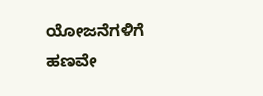ಯೋಜನೆಗಳಿಗೆ ಹಣವೇ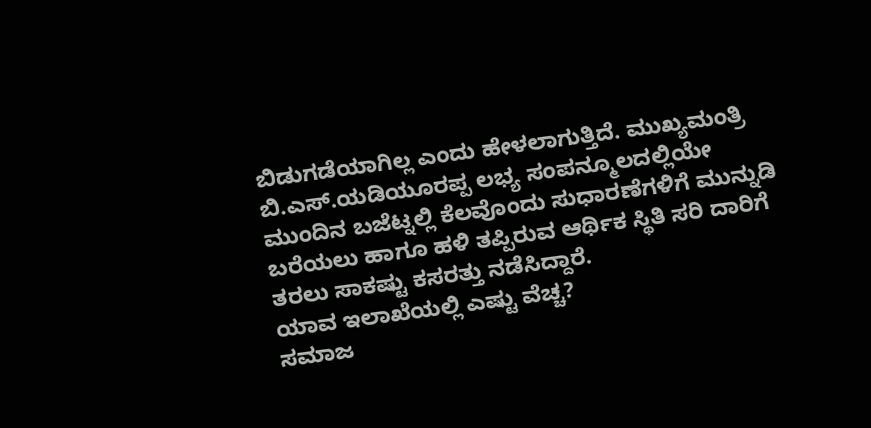ಬಿಡುಗಡೆಯಾಗಿಲ್ಲ ಎಂದು ಹೇಳಲಾಗುತ್ತಿದೆ. ಮುಖ್ಯಮಂತ್ರಿ ಬಿ.ಎಸ್.ಯಡಿಯೂರಪ್ಪ ಲಭ್ಯ ಸಂಪನ್ಮೂಲದಲ್ಲಿಯೇ ಮುಂದಿನ ಬಜೆಟ್ನಲ್ಲಿ ಕೆಲವೊಂದು ಸುಧಾರಣೆಗಳಿಗೆ ಮುನ್ನುಡಿ ಬರೆಯಲು ಹಾಗೂ ಹಳಿ ತಪ್ಪಿರುವ ಆರ್ಥಿಕ ಸ್ಥಿತಿ ಸರಿ ದಾರಿಗೆ ತರಲು ಸಾಕಷ್ಟು ಕಸರತ್ತು ನಡೆಸಿದ್ದಾರೆ.
ಯಾವ ಇಲಾಖೆಯಲ್ಲಿ ಎಷ್ಟು ವೆಚ್ಚ?
ಸಮಾಜ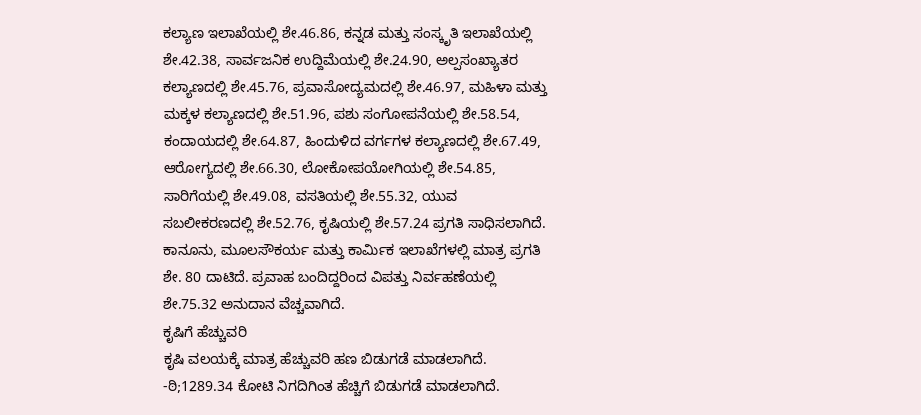ಕಲ್ಯಾಣ ಇಲಾಖೆಯಲ್ಲಿ ಶೇ.46.86, ಕನ್ನಡ ಮತ್ತು ಸಂಸ್ಕೃತಿ ಇಲಾಖೆಯಲ್ಲಿ ಶೇ.42.38, ಸಾರ್ವಜನಿಕ ಉದ್ದಿಮೆಯಲ್ಲಿ ಶೇ.24.90, ಅಲ್ಪಸಂಖ್ಯಾತರ ಕಲ್ಯಾಣದಲ್ಲಿ ಶೇ.45.76, ಪ್ರವಾಸೋದ್ಯಮದಲ್ಲಿ ಶೇ.46.97, ಮಹಿಳಾ ಮತ್ತು ಮಕ್ಕಳ ಕಲ್ಯಾಣದಲ್ಲಿ ಶೇ.51.96, ಪಶು ಸಂಗೋಪನೆಯಲ್ಲಿ ಶೇ.58.54, ಕಂದಾಯದಲ್ಲಿ ಶೇ.64.87, ಹಿಂದುಳಿದ ವರ್ಗಗಳ ಕಲ್ಯಾಣದಲ್ಲಿ ಶೇ.67.49, ಆರೋಗ್ಯದಲ್ಲಿ ಶೇ.66.30, ಲೋಕೋಪಯೋಗಿಯಲ್ಲಿ ಶೇ.54.85, ಸಾರಿಗೆಯಲ್ಲಿ ಶೇ.49.08, ವಸತಿಯಲ್ಲಿ ಶೇ.55.32, ಯುವ ಸಬಲೀಕರಣದಲ್ಲಿ ಶೇ.52.76, ಕೃಷಿಯಲ್ಲಿ ಶೇ.57.24 ಪ್ರಗತಿ ಸಾಧಿಸಲಾಗಿದೆ. ಕಾನೂನು, ಮೂಲಸೌಕರ್ಯ ಮತ್ತು ಕಾರ್ವಿುಕ ಇಲಾಖೆಗಳಲ್ಲಿ ಮಾತ್ರ ಪ್ರಗತಿ ಶೇ. 80 ದಾಟಿದೆ. ಪ್ರವಾಹ ಬಂದಿದ್ದರಿಂದ ವಿಪತ್ತು ನಿರ್ವಹಣೆಯಲ್ಲಿ ಶೇ.75.32 ಅನುದಾನ ವೆಚ್ಚವಾಗಿದೆ.
ಕೃಷಿಗೆ ಹೆಚ್ಚುವರಿ
ಕೃಷಿ ವಲಯಕ್ಕೆ ಮಾತ್ರ ಹೆಚ್ಚುವರಿ ಹಣ ಬಿಡುಗಡೆ ಮಾಡಲಾಗಿದೆ. -ಠಿ;1289.34 ಕೋಟಿ ನಿಗದಿಗಿಂತ ಹೆಚ್ಚಿಗೆ ಬಿಡುಗಡೆ ಮಾಡಲಾಗಿದೆ.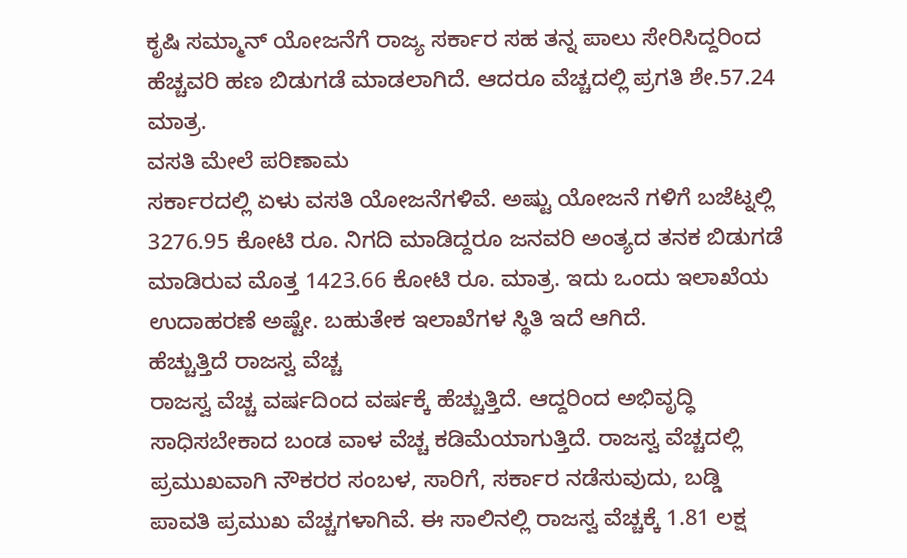ಕೃಷಿ ಸಮ್ಮಾನ್ ಯೋಜನೆಗೆ ರಾಜ್ಯ ಸರ್ಕಾರ ಸಹ ತನ್ನ ಪಾಲು ಸೇರಿಸಿದ್ದರಿಂದ ಹೆಚ್ಚವರಿ ಹಣ ಬಿಡುಗಡೆ ಮಾಡಲಾಗಿದೆ. ಆದರೂ ವೆಚ್ಚದಲ್ಲಿ ಪ್ರಗತಿ ಶೇ.57.24 ಮಾತ್ರ.
ವಸತಿ ಮೇಲೆ ಪರಿಣಾಮ
ಸರ್ಕಾರದಲ್ಲಿ ಏಳು ವಸತಿ ಯೋಜನೆಗಳಿವೆ. ಅಷ್ಟು ಯೋಜನೆ ಗಳಿಗೆ ಬಜೆಟ್ನಲ್ಲಿ 3276.95 ಕೋಟಿ ರೂ. ನಿಗದಿ ಮಾಡಿದ್ದರೂ ಜನವರಿ ಅಂತ್ಯದ ತನಕ ಬಿಡುಗಡೆ ಮಾಡಿರುವ ಮೊತ್ತ 1423.66 ಕೋಟಿ ರೂ. ಮಾತ್ರ. ಇದು ಒಂದು ಇಲಾಖೆಯ ಉದಾಹರಣೆ ಅಷ್ಟೇ. ಬಹುತೇಕ ಇಲಾಖೆಗಳ ಸ್ಥಿತಿ ಇದೆ ಆಗಿದೆ.
ಹೆಚ್ಚುತ್ತಿದೆ ರಾಜಸ್ವ ವೆಚ್ಚ
ರಾಜಸ್ವ ವೆಚ್ಚ ವರ್ಷದಿಂದ ವರ್ಷಕ್ಕೆ ಹೆಚ್ಚುತ್ತಿದೆ. ಆದ್ದರಿಂದ ಅಭಿವೃದ್ಧಿ ಸಾಧಿಸಬೇಕಾದ ಬಂಡ ವಾಳ ವೆಚ್ಚ ಕಡಿಮೆಯಾಗುತ್ತಿದೆ. ರಾಜಸ್ವ ವೆಚ್ಚದಲ್ಲಿ ಪ್ರಮುಖವಾಗಿ ನೌಕರರ ಸಂಬಳ, ಸಾರಿಗೆ, ಸರ್ಕಾರ ನಡೆಸುವುದು, ಬಡ್ಡಿ ಪಾವತಿ ಪ್ರಮುಖ ವೆಚ್ಚಗಳಾಗಿವೆ. ಈ ಸಾಲಿನಲ್ಲಿ ರಾಜಸ್ವ ವೆಚ್ಚಕ್ಕೆ 1.81 ಲಕ್ಷ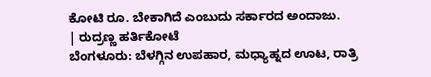ಕೋಟಿ ರೂ. ಬೇಕಾಗಿದೆ ಎಂಬುದು ಸರ್ಕಾರದ ಅಂದಾಜು.
| ರುದ್ರಣ್ಣ ಹರ್ತಿಕೋಟೆ
ಬೆಂಗಳೂರು: ಬೆಳಗ್ಗಿನ ಉಪಹಾರ, ಮಧ್ಯಾಹ್ನದ ಊಟ, ರಾತ್ರಿ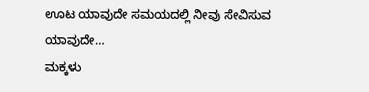ಊಟ ಯಾವುದೇ ಸಮಯದಲ್ಲಿ ನೀವು ಸೇವಿಸುವ ಯಾವುದೇ…
ಮಕ್ಕಳು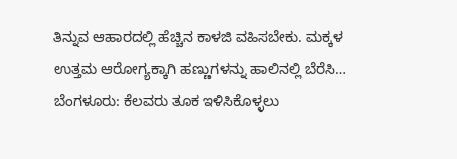ತಿನ್ನುವ ಆಹಾರದಲ್ಲಿ ಹೆಚ್ಚಿನ ಕಾಳಜಿ ವಹಿಸಬೇಕು. ಮಕ್ಕಳ ಉತ್ತಮ ಆರೋಗ್ಯಕ್ಕಾಗಿ ಹಣ್ಣುಗಳನ್ನು ಹಾಲಿನಲ್ಲಿ ಬೆರೆಸಿ…
ಬೆಂಗಳೂರು: ಕೆಲವರು ತೂಕ ಇಳಿಸಿಕೊಳ್ಳಲು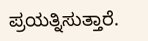ಪ್ರಯತ್ನಿಸುತ್ತಾರೆ.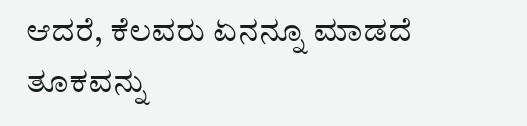ಆದರೆ, ಕೆಲವರು ಏನನ್ನೂ ಮಾಡದೆ ತೂಕವನ್ನು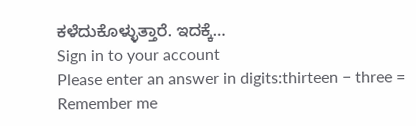ಕಳೆದುಕೊಳ್ಳುತ್ತಾರೆ. ಇದಕ್ಕೆ…
Sign in to your account
Please enter an answer in digits:thirteen − three =
Remember me